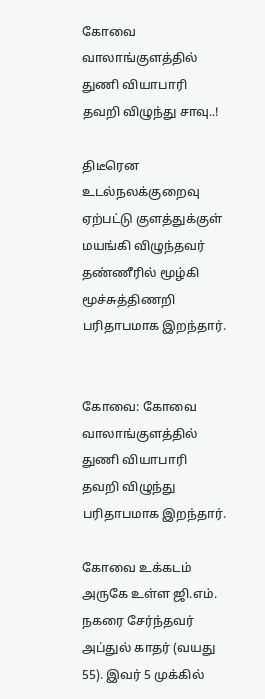கோவை வாலாங்குளத்தில் துணி வியாபாரி தவறி விழுந்து சாவு..!

திடீரென உடல்நலக்குறைவு ஏற்பட்டு குளத்துக்குள் மயங்கி விழுந்தவர் தண்ணீரில் மூழ்கி மூச்சுத்திணறி பரிதாபமாக இறந்தார்.


கோவை: கோவை வாலாங்குளத்தில் துணி வியாபாரி தவறி விழுந்து பரிதாபமாக இறந்தார்.

கோவை உக்கடம் அருகே உள்ள ஜி.எம். நகரை சேர்ந்தவர் அப்துல் காதர் (வயது 55). இவர் 5 முக்கில்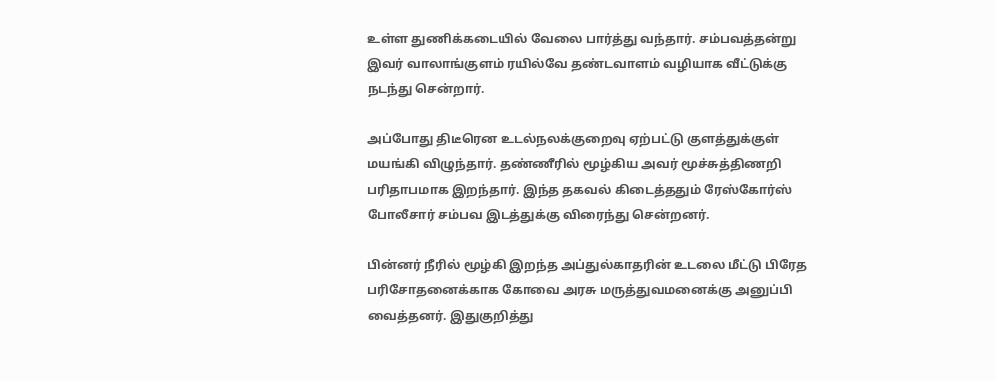உள்ள துணிக்கடையில் வேலை பார்த்து வந்தார். சம்பவத்தன்று இவர் வாலாங்குளம் ரயில்வே தண்டவாளம் வழியாக வீட்டுக்கு நடந்து சென்றார்.

அப்போது திடீரென உடல்நலக்குறைவு ஏற்பட்டு குளத்துக்குள் மயங்கி விழுந்தார். தண்ணீரில் மூழ்கிய அவர் மூச்சுத்திணறி பரிதாபமாக இறந்தார். இந்த தகவல் கிடைத்ததும் ரேஸ்கோர்ஸ் போலீசார் சம்பவ இடத்துக்கு விரைந்து சென்றனர்.

பின்னர் நீரில் மூழ்கி இறந்த அப்துல்காதரின் உடலை மீட்டு பிரேத பரிசோதனைக்காக கோவை அரசு மருத்துவமனைக்கு அனுப்பி வைத்தனர். இதுகுறித்து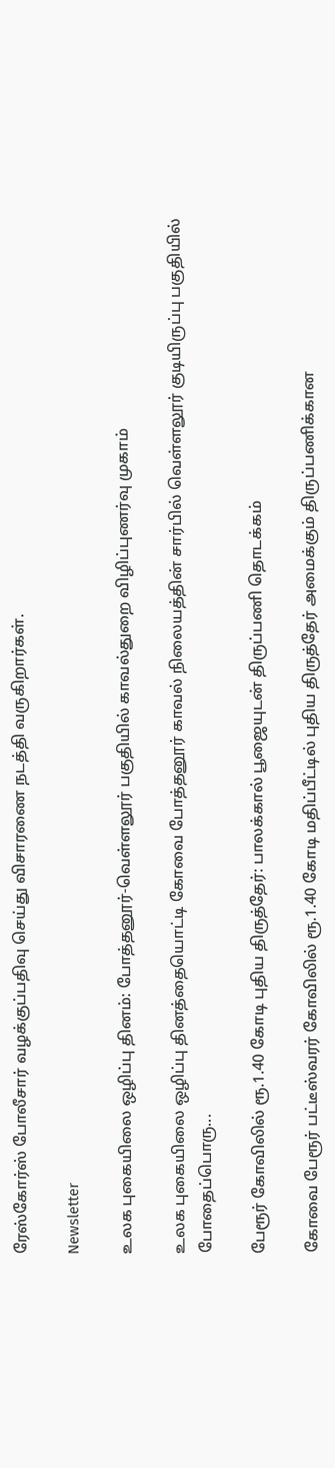ரேஸ்கோர்ஸ் போலீசார் வழக்குப்பதிவு செய்து விசாரணை நடத்தி வருகிறார்கள்.

Newsletter

உலக புகையிலை ஒழிப்பு தினம்: போத்தனூர்-வெள்ளலூர் பகுதியில் காவல்துறை விழிப்புணர்வு முகாம்

உலக புகையிலை ஒழிப்பு தினத்தையொட்டி கோவை போத்தனூர் காவல் நிலையத்தின் சார்பில் வெள்ளலூர் குடியிருப்பு பகுதியில் போதைப்பொரு...

பேரூர் கோவிலில் ரூ.1.40 கோடி புதிய திருத்தேர்: பாலக்கால் பூஜையுடன் திருப்பணி தொடக்கம்

கோவை பேரூர் பட்டீஸ்வரர் கோவிலில் ரூ.1.40 கோடி மதிப்பீட்டில் புதிய திருத்தேர் அமைக்கும் திருப்பணிக்கான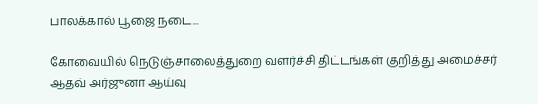பாலக்கால் பூஜை நடை...

கோவையில் நெடுஞ்சாலைத்துறை வளர்ச்சி திட்டங்கள் குறித்து அமைச்சர் ஆதவ் அர்ஜுனா ஆய்வு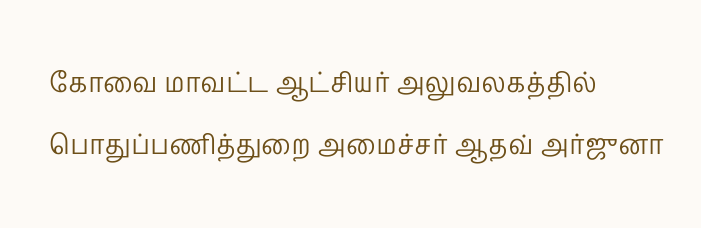கோவை மாவட்ட ஆட்சியர் அலுவலகத்தில் பொதுப்பணித்துறை அமைச்சர் ஆதவ் அர்ஜுனா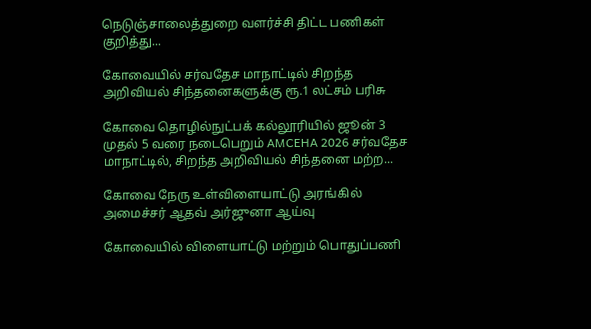நெடுஞ்சாலைத்துறை வளர்ச்சி திட்ட பணிகள் குறித்து...

கோவையில் சர்வதேச மாநாட்டில் சிறந்த அறிவியல் சிந்தனைகளுக்கு ரூ.1 லட்சம் பரிசு

கோவை தொழில்நுட்பக் கல்லூரியில் ஜூன் 3 முதல் 5 வரை நடைபெறும் AMCEHA 2026 சர்வதேச மாநாட்டில், சிறந்த அறிவியல் சிந்தனை மற்ற...

கோவை நேரு உள்விளையாட்டு அரங்கில் அமைச்சர் ஆதவ் அர்ஜுனா ஆய்வு

கோவையில் விளையாட்டு மற்றும் பொதுப்பணி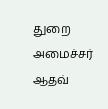துறை அமைச்சர் ஆதவ்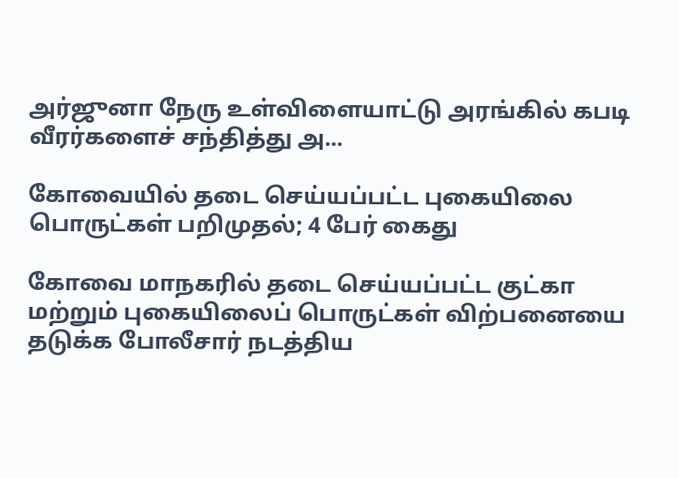அர்ஜுனா நேரு உள்விளையாட்டு அரங்கில் கபடி வீரர்களைச் சந்தித்து அ...

கோவையில் தடை செய்யப்பட்ட புகையிலை பொருட்கள் பறிமுதல்; 4 பேர் கைது

கோவை மாநகரில் தடை செய்யப்பட்ட குட்கா மற்றும் புகையிலைப் பொருட்கள் விற்பனையை தடுக்க போலீசார் நடத்திய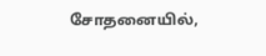சோதனையில்,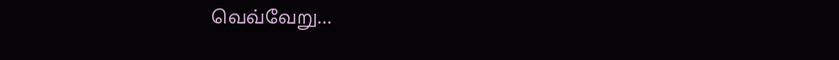வெவ்வேறு...